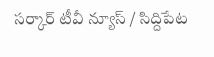సర్కార్ టీవీ న్యూస్ / సిద్దిపేట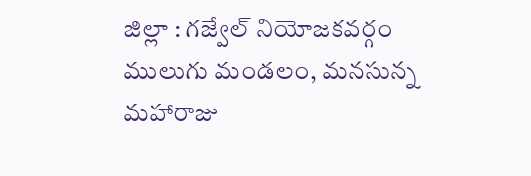జిల్లా : గజ్వేల్ నియోజకవర్గం ములుగు మండలం, మనసున్న మహారాజు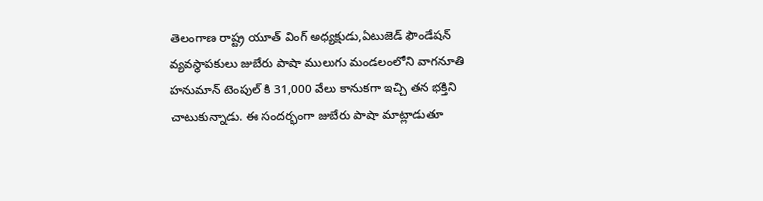తెలంగాణ రాష్ట్ర యూత్ వింగ్ అధ్యక్షుడు,ఏటుజెడ్ ఫౌండేషన్ వ్యవస్థాపకులు జుబేరు పాషా ములుగు మండలంలోని వాగనూతి హనుమాన్ టెంపుల్ కి 31,000 వేలు కానుకగా ఇచ్చి తన భక్తిని చాటుకున్నాడు. ఈ సందర్భంగా జుబేరు పాషా మాట్లాడుతూ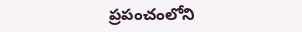ప్రపంచంలోని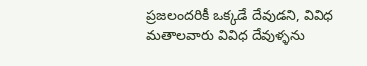ప్రజలందరికీ ఒక్కడే దేవుడని, వివిధ మతాలవారు వివిధ దేవుళ్ళను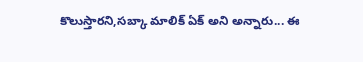కొలుస్తారని,సబ్కా మాలిక్ ఏక్ అని అన్నారు... ఈ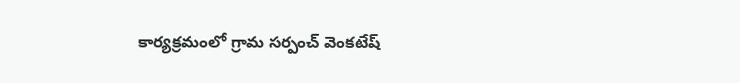కార్యక్రమంలో గ్రామ సర్పంచ్ వెంకటేష్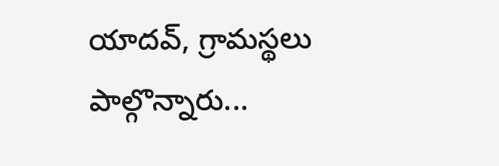యాదవ్, గ్రామస్థలు పాల్గొన్నారు...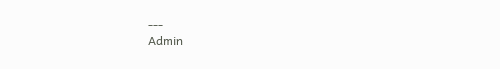---
Admin